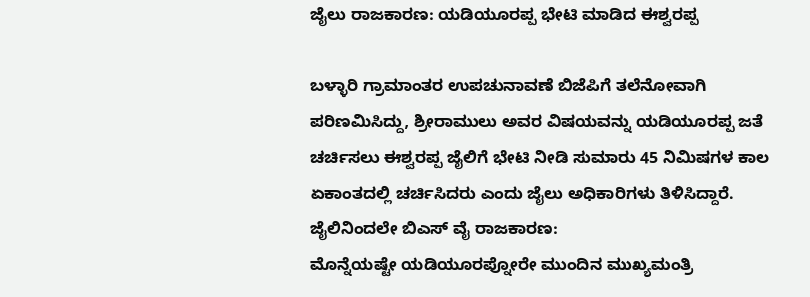ಜೈಲು ರಾಜಕಾರಣ: ಯಡಿಯೂರಪ್ಪ ಭೇಟಿ ಮಾಡಿದ ಈಶ್ವರಪ್ಪ

ಬಳ್ಳಾರಿ ಗ್ರಾಮಾಂತರ ಉಪಚುನಾವಣೆ ಬಿಜೆಪಿಗೆ ತಲೆನೋವಾಗಿ ಪರಿಣಮಿಸಿದ್ದು, ಶ್ರೀರಾಮುಲು ಅವರ ವಿಷಯವನ್ನು ಯಡಿಯೂರಪ್ಪ ಜತೆ ಚರ್ಚಿಸಲು ಈಶ್ವರಪ್ಪ ಜೈಲಿಗೆ ಭೇಟಿ ನೀಡಿ ಸುಮಾರು 45 ನಿಮಿಷಗಳ ಕಾಲ ಏಕಾಂತದಲ್ಲಿ ಚರ್ಚಿಸಿದರು ಎಂದು ಜೈಲು ಅಧಿಕಾರಿಗಳು ತಿಳಿಸಿದ್ದಾರೆ.
ಜೈಲಿನಿಂದಲೇ ಬಿಎಸ್ ವೈ ರಾಜಕಾರಣ:
ಮೊನ್ನೆಯಷ್ಟೇ ಯಡಿಯೂರಪ್ನೋರೇ ಮುಂದಿನ ಮುಖ್ಯಮಂತ್ರಿ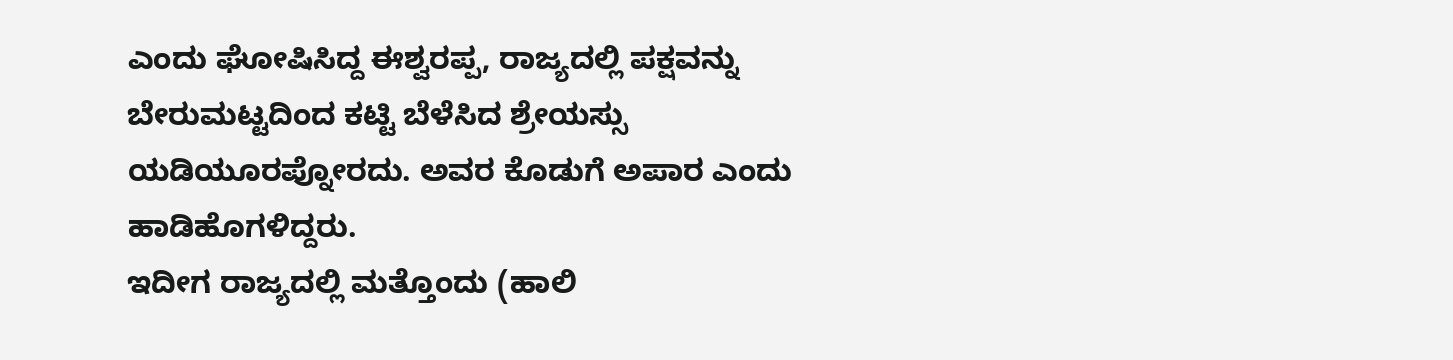ಎಂದು ಘೋಷಿಸಿದ್ದ ಈಶ್ವರಪ್ಪ, ರಾಜ್ಯದಲ್ಲಿ ಪಕ್ಷವನ್ನು ಬೇರುಮಟ್ಟದಿಂದ ಕಟ್ಟಿ ಬೆಳೆಸಿದ ಶ್ರೇಯಸ್ಸು ಯಡಿಯೂರಪ್ನೋರದು. ಅವರ ಕೊಡುಗೆ ಅಪಾರ ಎಂದು ಹಾಡಿಹೊಗಳಿದ್ದರು.
ಇದೀಗ ರಾಜ್ಯದಲ್ಲಿ ಮತ್ತೊಂದು (ಹಾಲಿ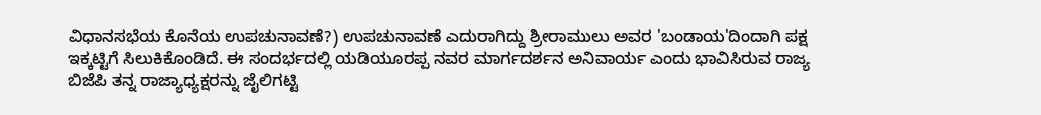ವಿಧಾನಸಭೆಯ ಕೊನೆಯ ಉಪಚುನಾವಣೆ?) ಉಪಚುನಾವಣೆ ಎದುರಾಗಿದ್ದು ಶ್ರೀರಾಮುಲು ಅವರ 'ಬಂಡಾಯ'ದಿಂದಾಗಿ ಪಕ್ಷ ಇಕ್ಕಟ್ಟಿಗೆ ಸಿಲುಕಿಕೊಂಡಿದೆ. ಈ ಸಂದರ್ಭದಲ್ಲಿ ಯಡಿಯೂರಪ್ಪ ನವರ ಮಾರ್ಗದರ್ಶನ ಅನಿವಾರ್ಯ ಎಂದು ಭಾವಿಸಿರುವ ರಾಜ್ಯ ಬಿಜೆಪಿ ತನ್ನ ರಾಜ್ಯಾಧ್ಯಕ್ಷರನ್ನು ಜೈಲಿಗಟ್ಟಿ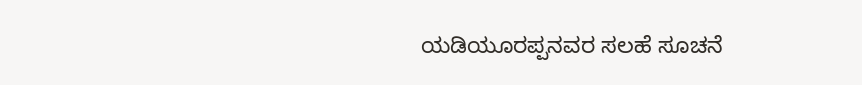ಯಡಿಯೂರಪ್ಪನವರ ಸಲಹೆ ಸೂಚನೆ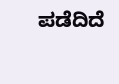ಪಡೆದಿದೆ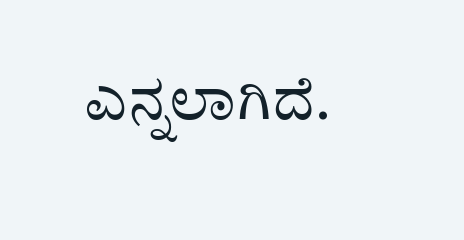ಎನ್ನಲಾಗಿದೆ.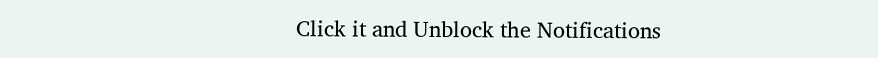Click it and Unblock the Notifications